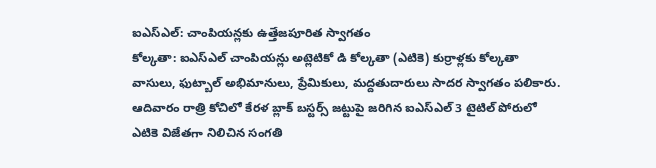ఐఎస్ఎల్: చాంపియన్లకు ఉత్తేజపూరిత స్వాగతం
కోల్కతా: ఐఎస్ఎల్ చాంపియన్లు అట్లెటికో డి కోల్కతా (ఎటికె) కుర్రాళ్లకు కోల్కతా వాసులు, ఫుట్బాల్ అభిమానులు, ప్రేమికులు, మద్దతుదారులు సాదర స్వాగతం పలికారు. ఆదివారం రాత్రి కోచిలో కేరళ బ్లాక్ బస్టర్స్ జట్టుపై జరిగిన ఐఎస్ఎల్ 3 టైటిల్ పోరులో ఎటికె విజేతగా నిలిచిన సంగతి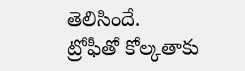తెలిసిందే.
ట్రోఫీతో కోల్కతాకు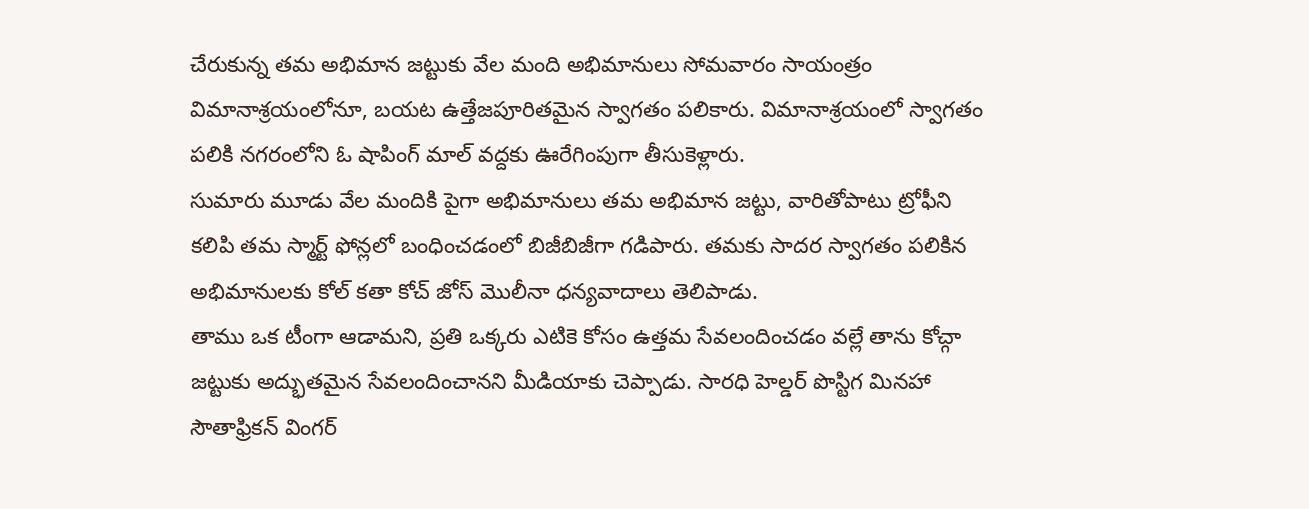చేరుకున్న తమ అభిమాన జట్టుకు వేల మంది అభిమానులు సోమవారం సాయంత్రం విమానాశ్రయంలోనూ, బయట ఉత్తేజపూరితమైన స్వాగతం పలికారు. విమానాశ్రయంలో స్వాగతం పలికి నగరంలోని ఓ షాపింగ్ మాల్ వద్దకు ఊరేగింపుగా తీసుకెళ్లారు.
సుమారు మూడు వేల మందికి పైగా అభిమానులు తమ అభిమాన జట్టు, వారితోపాటు ట్రోఫీని కలిపి తమ స్మార్ట్ ఫోన్లలో బంధించడంలో బిజీబిజీగా గడిపారు. తమకు సాదర స్వాగతం పలికిన అభిమానులకు కోల్ కతా కోచ్ జోస్ మొలీనా ధన్యవాదాలు తెలిపాడు.
తాము ఒక టీంగా ఆడామని, ప్రతి ఒక్కరు ఎటికె కోసం ఉత్తమ సేవలందించడం వల్లే తాను కోచ్గా జట్టుకు అద్భుతమైన సేవలందించానని మీడియాకు చెప్పాడు. సారధి హెల్డర్ పొస్టిగ మినహా సౌతాఫ్రికన్ వింగర్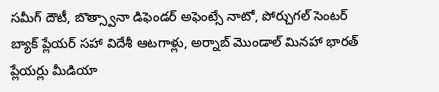సమీగ్ దౌటీ, బొత్స్వానా డిఫెండర్ అఫెంట్సే నాటో, పోర్చుగల్ సెంటర్ బ్యాక్ ప్లేయర్ సహా విదేశీ ఆటగాళ్లు, అర్నాబ్ మొండాల్ మినహా భారత్ ప్లేయర్లు మీడియా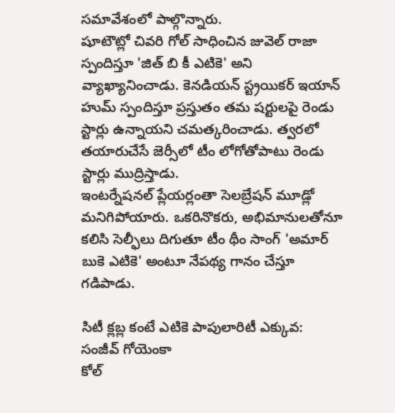సమావేశంలో పాల్గొన్నారు.
షూటౌట్లో చివరి గోల్ సాధించిన జువెల్ రాజా స్పందిస్తూ 'జిత్ బి కీ ఎటికె' అని వ్యాఖ్యానించాడు. కెనడియన్ స్ట్రయికర్ ఇయాన్ హుమ్ స్పందిస్తూ ప్రస్తుతం తమ షర్టులపై రెండు స్టార్లు ఉన్నాయని చమత్కరించాడు. త్వరలో తయారుచేసే జెర్సీలో టీం లోగోతోపాటు రెండు స్టార్లు ముద్రిస్తాడు.
ఇంటర్నేషనల్ ప్లేయర్లంతా సెలబ్రేషన్ మూడ్లో మనిగిపోయారు. ఒకరినొకరు, అభిమానులతోనూ కలిసి సెల్ఫీలు దిగుతూ టీం థీం సాంగ్ 'అమార్ బుకె ఎటికె' అంటూ నేపథ్య గానం చేస్తూ గడిపాడు.

సిటీ క్లబ్ల కంటే ఎటికె పాపులారిటీ ఎక్కువ: సంజీవ్ గోయెంకా
కోల్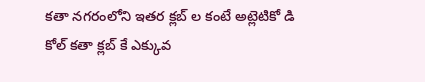కతా నగరంలోని ఇతర క్లబ్ ల కంటే అట్లెటికో డి కోల్ కతా క్లబ్ కే ఎక్కువ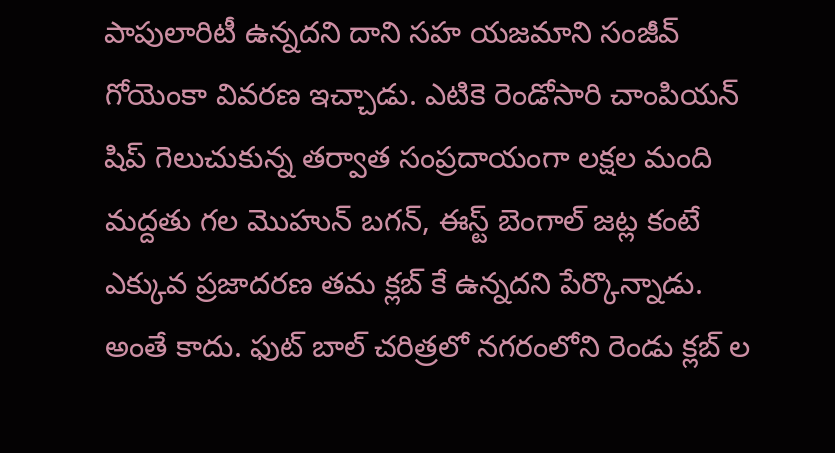పాపులారిటీ ఉన్నదని దాని సహ యజమాని సంజీవ్ గోయెంకా వివరణ ఇచ్చాడు. ఎటికె రెండోసారి చాంపియన్ షిప్ గెలుచుకున్న తర్వాత సంప్రదాయంగా లక్షల మంది మద్దతు గల మొహున్ బగన్, ఈస్ట్ బెంగాల్ జట్ల కంటే ఎక్కువ ప్రజాదరణ తమ క్లబ్ కే ఉన్నదని పేర్కొన్నాడు. అంతే కాదు. ఫుట్ బాల్ చరిత్రలో నగరంలోని రెండు క్లబ్ ల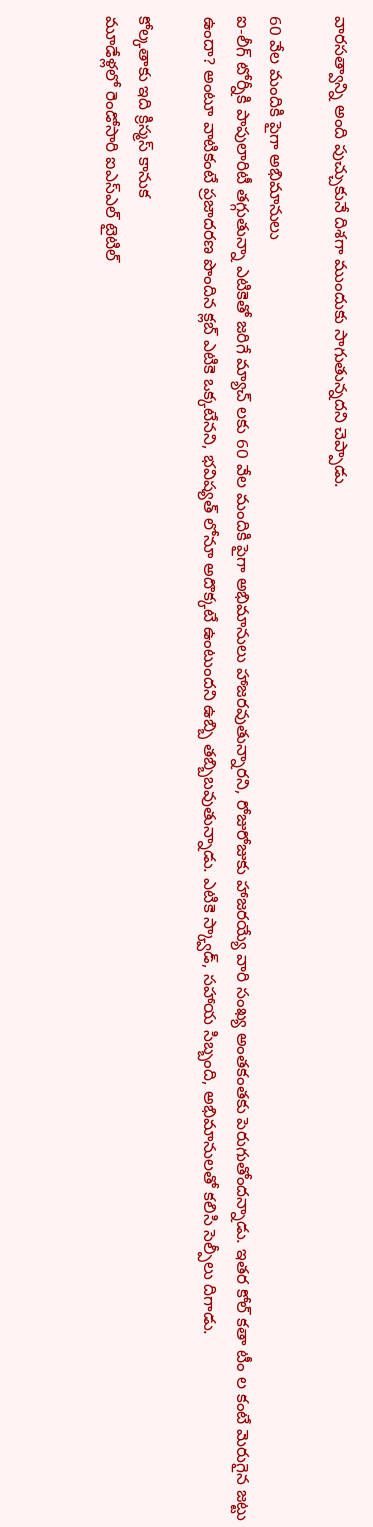వారసత్వాన్ని అంది పుచ్చుకునే దిశగా ముందుకు సాగుతున్నదని చెప్పాడు.

60 వేల మందికి పైగా అభిమానులు
ఐ-లీగ్ టోర్నీకి పాపులారిటీ తగ్గుతున్నా ఎటికెతో జరిగే మ్యాచ్ లకు 60 వేల మందికి పైగా అభిమానులు హాజరవుతున్నారని, రోజురోజుకు హాజరయ్యే వారి సంఖ్య అంతకంతకు పెరుగుతోందన్నాడు. ఇతర కోల్ కతా టీం ల కంటే మెరుగైన జట్టు ఉందా? అంటూ వాటికంటే ప్రజాదరణ పొందిన క్లబ్ ఎటికె ఒక్కటేనని, భవిష్యత్ లోనూ అదొక్కటే ఉంటుందని ఉబ్బి తబ్బిబవుతున్నాడు. ఎటికె స్క్వాడ్, సహాయ సిబ్బంది, అభిమానులతో కలిసి సెల్పీలు దిగాడు.

కోల్కతాకు ఇది క్రిస్మస్ కానుక
మూడేళ్లలో రెండోసారి ఐఎస్ఎల్ టైటిల్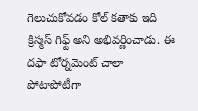గెలుచుకోవడం కోల్ కతాకు ఇది క్రిస్మస్ గిఫ్ట్ అని అభివర్ణించాడు. ఈ దఫా టోర్నమెంట్ చాలా పోటాపోటీగా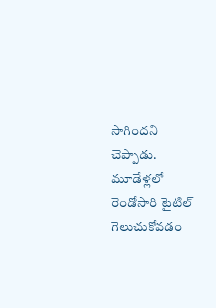సాగిందని చెప్పాడు. మూడేళ్లలో రెండోసారి టైటిల్ గెలుచుకోవడం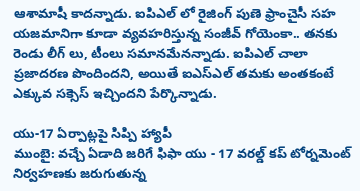ఆశామాషీ కాదన్నాడు. ఐపిఎల్ లో రైజింగ్ పుణె ఫ్రాంచైసీ సహ యజమానిగా కూడా వ్యవహరిస్తున్న సంజీవ్ గోయెంకా.. తనకు రెండు లీగ్ లు, టీంలు సమానమేనన్నాడు. ఐపిఎల్ చాలా ప్రజాదరణ పొందిందని, అయితే ఐఎస్ఎల్ తమకు అంతకంటే ఎక్కువ సక్సెస్ ఇచ్చిందని పేర్కొన్నాడు.

యు-17 ఏర్పాట్లపై సిప్పి హ్యాపీ
ముంబై: వచ్చే ఏడాది జరిగే ఫిఫా యు - 17 వరల్డ్ కప్ టోర్నమెంట్ నిర్వహణకు జరుగుతున్న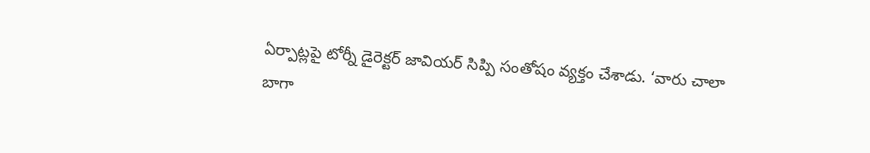ఏర్పాట్లపై టోర్నీ డైరెక్టర్ జావియర్ సిప్పి సంతోషం వ్యక్తం చేశాడు. ‘వారు చాలా బాగా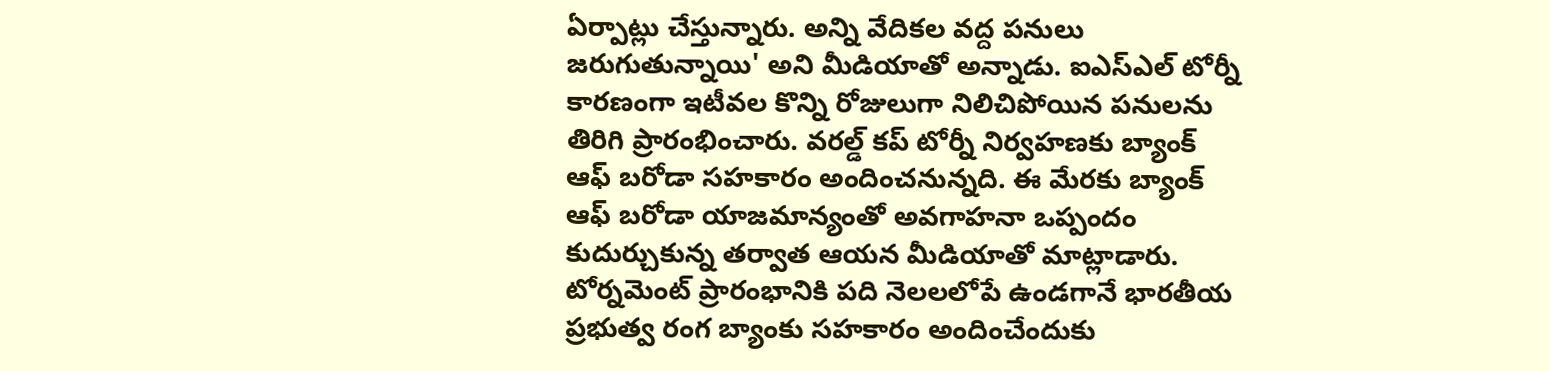ఏర్పాట్లు చేస్తున్నారు. అన్ని వేదికల వద్ద పనులు జరుగుతున్నాయి' అని మీడియాతో అన్నాడు. ఐఎస్ఎల్ టోర్నీ కారణంగా ఇటీవల కొన్ని రోజులుగా నిలిచిపోయిన పనులను తిరిగి ప్రారంభించారు. వరల్డ్ కప్ టోర్నీ నిర్వహణకు బ్యాంక్ ఆఫ్ బరోడా సహకారం అందించనున్నది. ఈ మేరకు బ్యాంక్ ఆఫ్ బరోడా యాజమాన్యంతో అవగాహనా ఒప్పందం కుదుర్చుకున్న తర్వాత ఆయన మీడియాతో మాట్లాడారు. టోర్నమెంట్ ప్రారంభానికి పది నెలలలోపే ఉండగానే భారతీయ ప్రభుత్వ రంగ బ్యాంకు సహకారం అందించేందుకు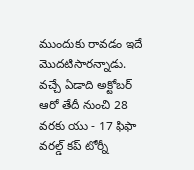ముందుకు రావడం ఇదే మొదటిసారన్నాడు. వచ్చే ఏడాది అక్టోబర్ ఆరో తేదీ నుంచి 28 వరకు యు - 17 ఫిఫా వరల్డ్ కప్ టోర్నీ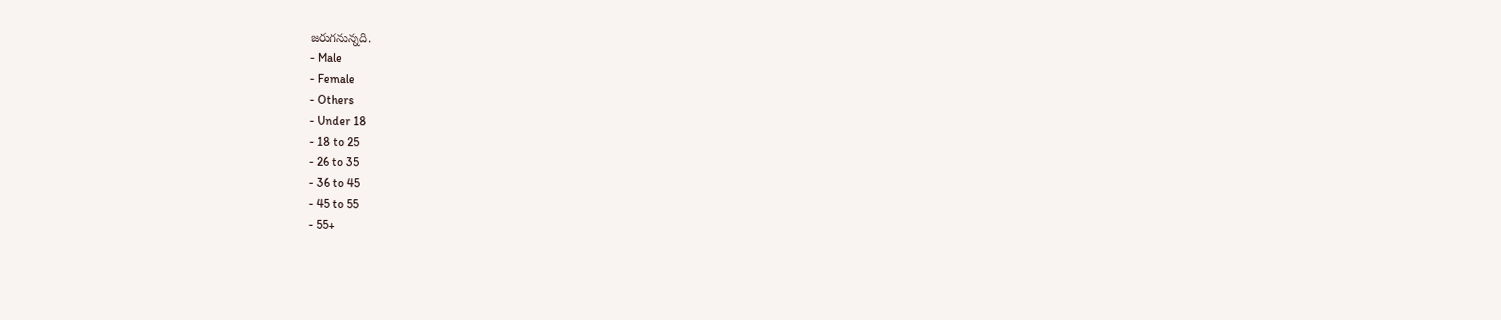జరుగనున్నది.
- Male
- Female
- Others
- Under 18
- 18 to 25
- 26 to 35
- 36 to 45
- 45 to 55
- 55+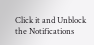Click it and Unblock the Notifications